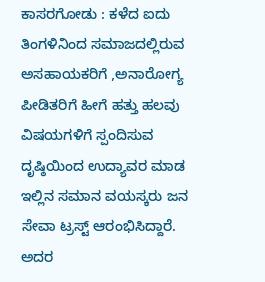ಕಾಸರಗೋಡು : ಕಳೆದ ಐದು ತಿಂಗಳಿನಿಂದ ಸಮಾಜದಲ್ಲಿರುವ ಅಸಹಾಯಕರಿಗೆ ,ಅನಾರೋಗ್ಯ ಪೀಡಿತರಿಗೆ ಹೀಗೆ ಹತ್ತು ಹಲವು ವಿಷಯಗಳಿಗೆ ಸ್ಪಂದಿಸುವ ದೃಷ್ಠಿಯಿಂದ ಉದ್ಯಾವರ ಮಾಡ ಇಲ್ಲಿನ ಸಮಾನ ವಯಸ್ಕರು ಜನ ಸೇವಾ ಟ್ರಸ್ಟ್ ಆರಂಭಿಸಿದ್ದಾರೆ.
ಅದರ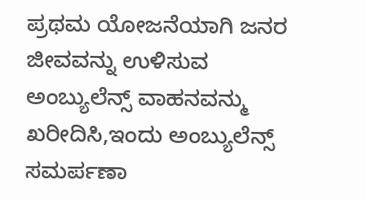ಪ್ರಥಮ ಯೋಜನೆಯಾಗಿ ಜನರ ಜೀವವನ್ನು ಉಳಿಸುವ ಅಂಬ್ಯುಲೆನ್ಸ್ ವಾಹನವನ್ಮು
ಖರೀದಿಸಿ,ಇಂದು ಅಂಬ್ಯುಲೆನ್ಸ್ ಸಮರ್ಪಣಾ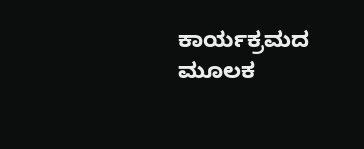ಕಾರ್ಯಕ್ರಮದ ಮೂಲಕ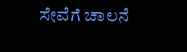ಸೇವೆಗೆ ಚಾಲನೆ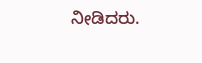ನೀಡಿದರು.